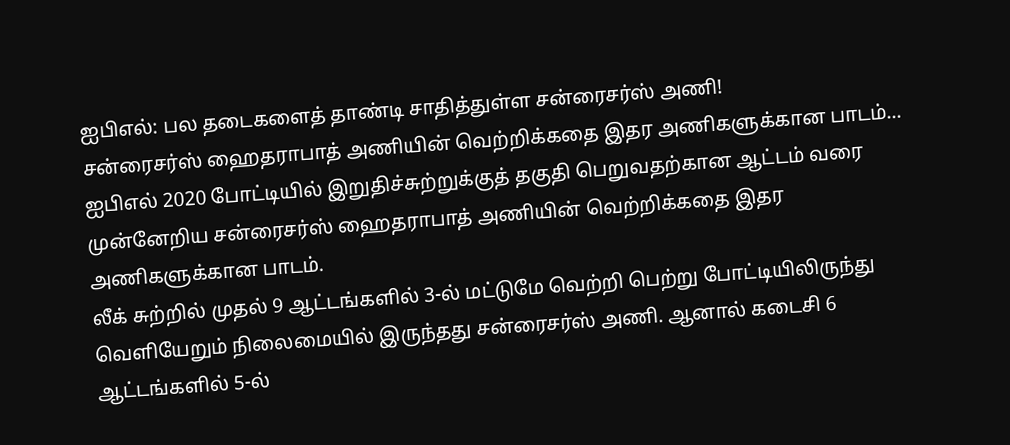ஐபிஎல்: பல தடைகளைத் தாண்டி சாதித்துள்ள சன்ரைசர்ஸ் அணி!
சன்ரைசர்ஸ் ஹைதராபாத் அணியின் வெற்றிக்கதை இதர அணிகளுக்கான பாடம்...
ஐபிஎல் 2020 போட்டியில் இறுதிச்சுற்றுக்குத் தகுதி பெறுவதற்கான ஆட்டம் வரை முன்னேறிய சன்ரைசர்ஸ் ஹைதராபாத் அணியின் வெற்றிக்கதை இதர அணிகளுக்கான பாடம்.
லீக் சுற்றில் முதல் 9 ஆட்டங்களில் 3-ல் மட்டுமே வெற்றி பெற்று போட்டியிலிருந்து வெளியேறும் நிலைமையில் இருந்தது சன்ரைசர்ஸ் அணி. ஆனால் கடைசி 6 ஆட்டங்களில் 5-ல்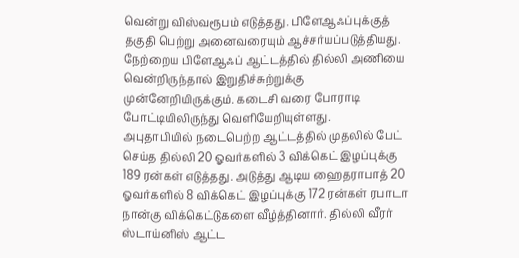வென்று விஸ்வரூபம் எடுத்தது. பிளேஆஃப்புக்குத் தகுதி பெற்று அனைவரையும் ஆச்சர்யப்படுத்தியது.
நேற்றைய பிளேஆஃப் ஆட்டத்தில் தில்லி அணியை வென்றிருந்தால் இறுதிச்சுற்றுக்கு முன்னேறியிருக்கும். கடைசி வரை போராடி போட்டியிலிருந்து வெளியேறியுள்ளது.
அபுதாபியில் நடைபெற்ற ஆட்டத்தில் முதலில் பேட் செய்த தில்லி 20 ஓவர்களில் 3 விக்கெட் இழப்புக்கு 189 ரன்கள் எடுத்தது. அடுத்து ஆடிய ஹைதராபாத் 20 ஓவர்களில் 8 விக்கெட் இழப்புக்கு 172 ரன்கள் ரபாடா நான்கு விக்கெட்டுகளை வீழ்த்தினார். தில்லி வீரர் ஸ்டாய்னிஸ் ஆட்ட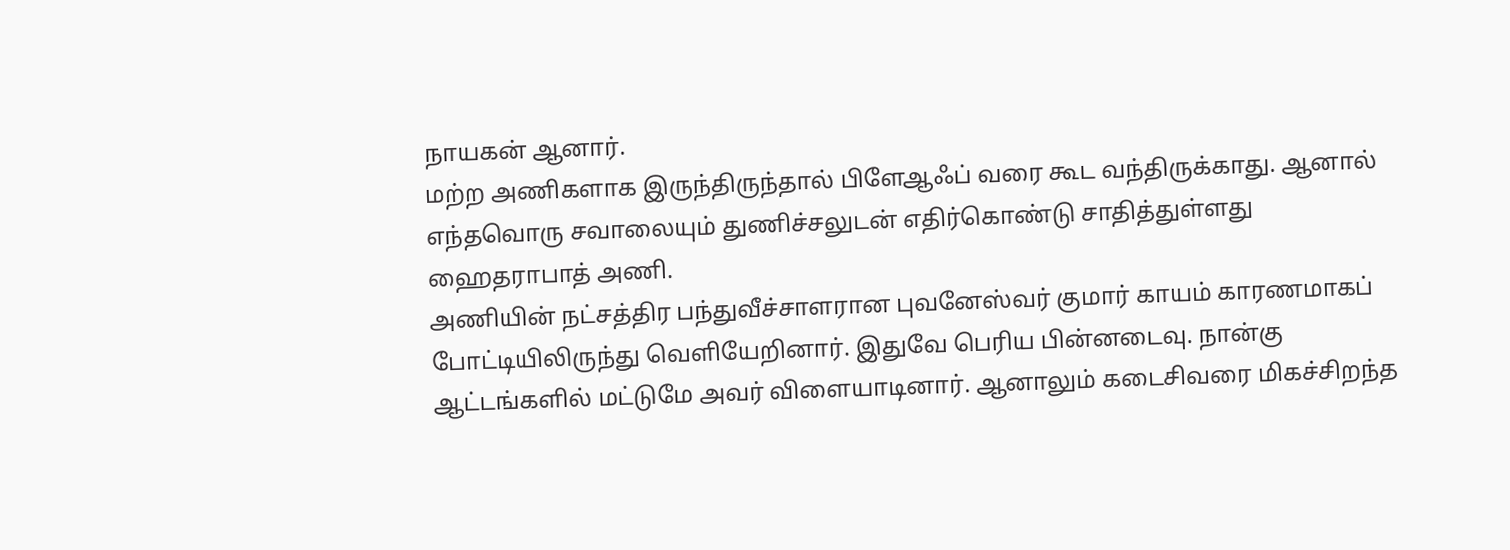நாயகன் ஆனார்.
மற்ற அணிகளாக இருந்திருந்தால் பிளேஆஃப் வரை கூட வந்திருக்காது. ஆனால் எந்தவொரு சவாலையும் துணிச்சலுடன் எதிர்கொண்டு சாதித்துள்ளது ஹைதராபாத் அணி.
அணியின் நட்சத்திர பந்துவீச்சாளரான புவனேஸ்வர் குமார் காயம் காரணமாகப் போட்டியிலிருந்து வெளியேறினார். இதுவே பெரிய பின்னடைவு. நான்கு ஆட்டங்களில் மட்டுமே அவர் விளையாடினார். ஆனாலும் கடைசிவரை மிகச்சிறந்த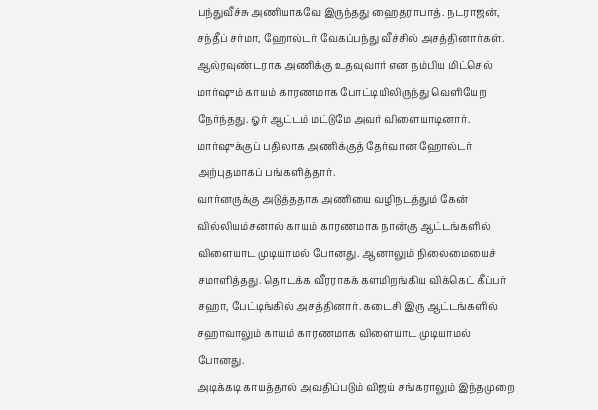பந்துவீச்சு அணியாகவே இருந்தது ஹைதராபாத். நடராஜன், சந்தீப் சர்மா, ஹோல்டர் வேகப்பந்து வீச்சில் அசத்தினார்கள்.
ஆல்ரவுண்டராக அணிக்கு உதவுவார் என நம்பிய மிட்செல் மார்ஷும் காயம் காரணமாக போட்டியிலிருந்து வெளியேற நேர்ந்தது. ஓர் ஆட்டம் மட்டுமே அவர் விளையாடினார். மார்ஷுக்குப் பதிலாக அணிக்குத் தேர்வான ஹோல்டர் அற்புதமாகப் பங்களித்தார்.
வார்னருக்கு அடுத்ததாக அணியை வழிநடத்தும் கேன் வில்லியம்சனால் காயம் காரணமாக நான்கு ஆட்டங்களில் விளையாட முடியாமல் போனது. ஆனாலும் நிலைமையைச் சமாளித்தது. தொடக்க வீரராகக் களமிறங்கிய விக்கெட் கீப்பர் சஹா, பேட்டிங்கில் அசத்தினார். கடைசி இரு ஆட்டங்களில் சஹாவாலும் காயம் காரணமாக விளையாட முடியாமல் போனது.
அடிக்கடி காயத்தால் அவதிப்படும் விஜய் சங்கராலும் இந்தமுறை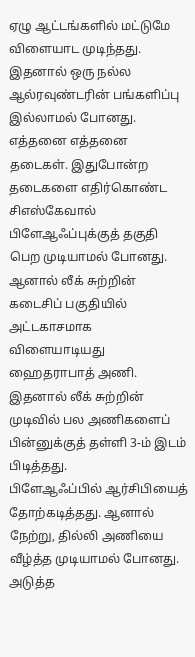ஏழு ஆட்டங்களில் மட்டுமே விளையாட முடிந்தது. இதனால் ஒரு நல்ல ஆல்ரவுண்டரின் பங்களிப்பு இல்லாமல் போனது.
எத்தனை எத்தனை தடைகள். இதுபோன்ற தடைகளை எதிர்கொண்ட சிஎஸ்கேவால் பிளேஆஃப்புக்குத் தகுதி பெற முடியாமல் போனது. ஆனால் லீக் சுற்றின் கடைசிப் பகுதியில் அட்டகாசமாக விளையாடியது ஹைதராபாத் அணி. இதனால் லீக் சுற்றின் முடிவில் பல அணிகளைப் பின்னுக்குத் தள்ளி 3-ம் இடம் பிடித்தது.
பிளேஆஃப்பில் ஆர்சிபியைத் தோற்கடித்தது. ஆனால் நேற்று, தில்லி அணியை வீழ்த்த முடியாமல் போனது.
அடுத்த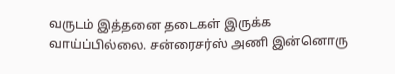வருடம் இத்தனை தடைகள் இருக்க வாய்ப்பில்லை. சன்ரைசர்ஸ் அணி இன்னொரு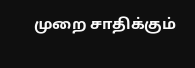முறை சாதிக்கும்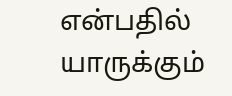என்பதில் யாருக்கும்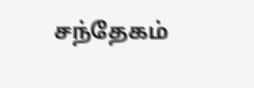சந்தேகம்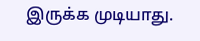இருக்க முடியாது.